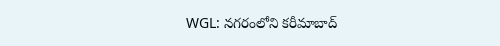WGL: నగరంలోని కరీమాబాద్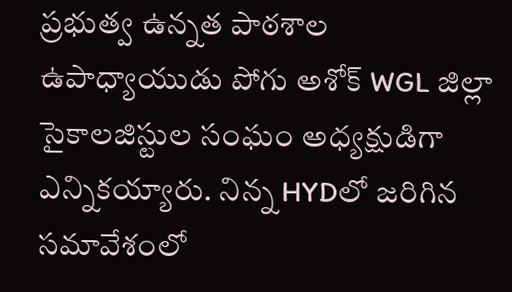ప్రభుత్వ ఉన్నత పాఠశాల ఉపాధ్యాయుడు పోగు అశోక్ WGL జిల్లా సైకాలజిస్టుల సంఘం అధ్యక్షుడిగా ఎన్నికయ్యారు. నిన్న HYDలో జరిగిన సమావేశంలో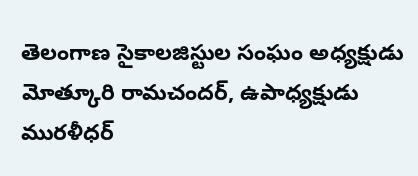తెలంగాణ సైకాలజిస్టుల సంఘం అధ్యక్షుడు మోత్కూరి రామచందర్, ఉపాధ్యక్షుడు మురళీధర్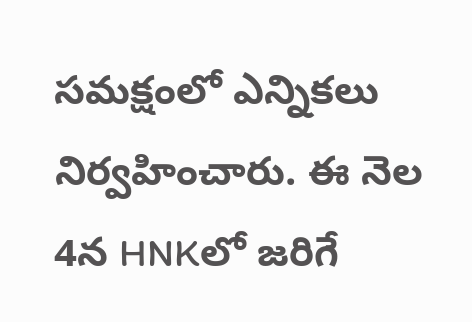సమక్షంలో ఎన్నికలు నిర్వహించారు. ఈ నెల 4న HNKలో జరిగే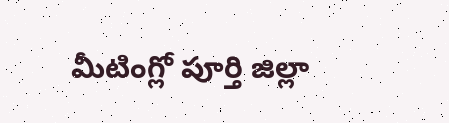మీటింగ్లో పూర్తి జిల్లా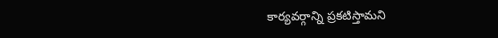కార్యవర్గాన్ని ప్రకటిస్తామని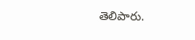తెలిపారు.